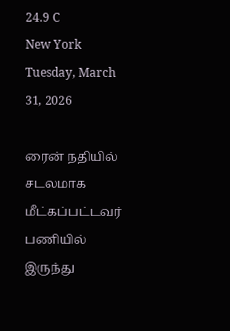24.9 C
New York
Tuesday, March 31, 2026

ரைன் நதியில் சடலமாக மீட்கப்பட்டவர் பணியில் இருந்து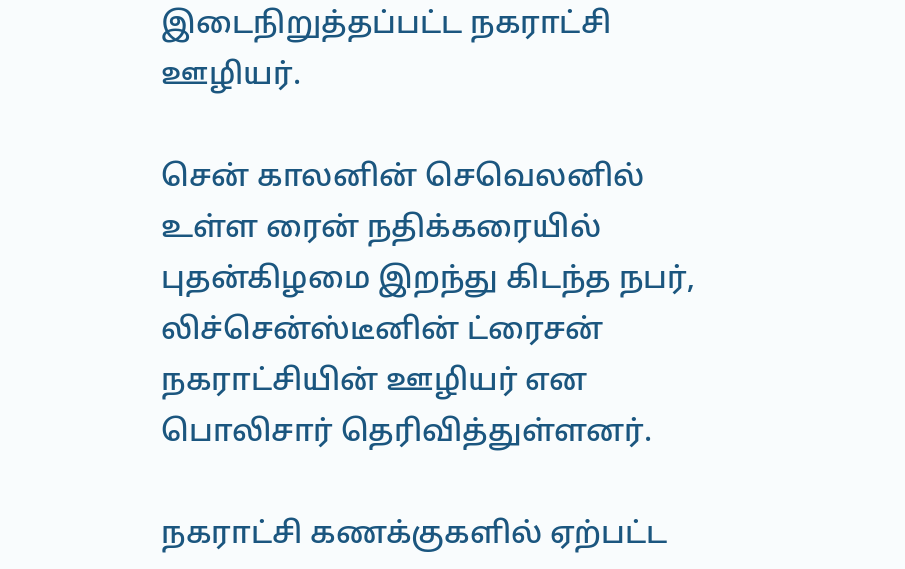இடைநிறுத்தப்பட்ட நகராட்சி ஊழியர்.

சென் காலனின் செவெலனில் உள்ள ரைன் நதிக்கரையில் புதன்கிழமை இறந்து கிடந்த நபர், லிச்சென்ஸ்டீனின் ட்ரைசன் நகராட்சியின் ஊழியர் என பொலிசார் தெரிவித்துள்ளனர்.

நகராட்சி கணக்குகளில் ஏற்பட்ட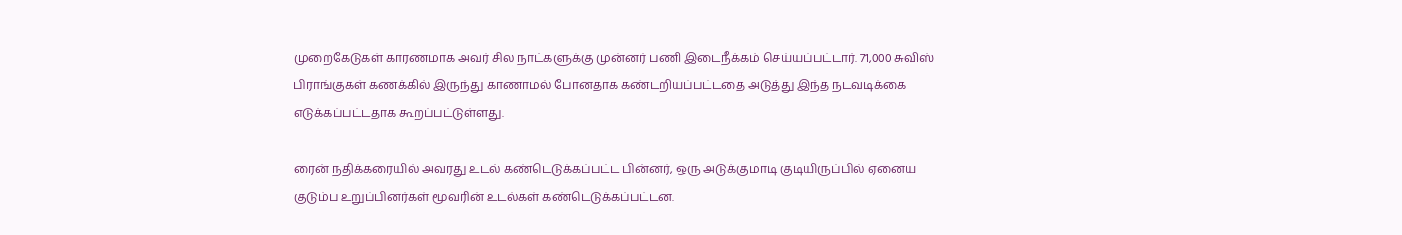முறைகேடுகள் காரணமாக அவர் சில நாட்களுக்கு முன்னர் பணி இடைநீக்கம் செய்யப்பட்டார். 71,000 சுவிஸ் பிராங்குகள் கணக்கில் இருந்து காணாமல் போனதாக கண்டறியப்பட்டதை அடுத்து இந்த நடவடிக்கை எடுக்கப்பட்டதாக கூறப்பட்டுள்ளது.

ரைன் நதிக்கரையில் அவரது உடல் கண்டெடுக்கப்பட்ட பின்னர், ஒரு அடுக்குமாடி குடியிருப்பில் ஏனைய குடும்ப உறுப்பினர்கள் மூவரின் உடல்கள் கண்டெடுக்கப்பட்டன.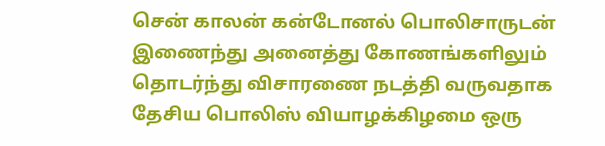சென் காலன் கன்டோனல் பொலிசாருடன் இணைந்து அனைத்து கோணங்களிலும் தொடர்ந்து விசாரணை நடத்தி வருவதாக தேசிய பொலிஸ் வியாழக்கிழமை ஒரு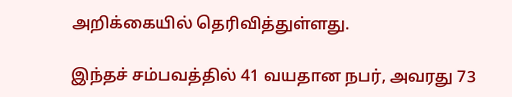அறிக்கையில் தெரிவித்துள்ளது.

இந்தச் சம்பவத்தில் 41 வயதான நபர், அவரது 73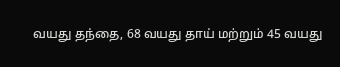வயது தந்தை, 68 வயது தாய் மற்றும் 45 வயது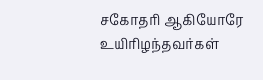சகோதரி ஆகியோரே உயிரிழந்தவர்கள்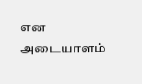என அடையாளம்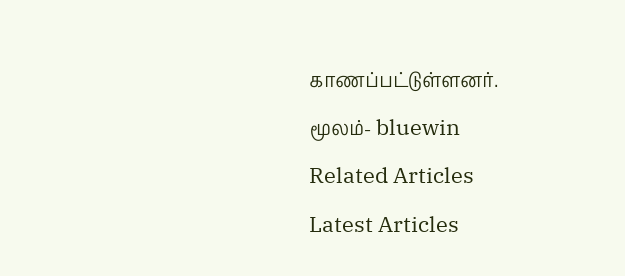காணப்பட்டுள்ளனர்.

மூலம்- bluewin

Related Articles

Latest Articles